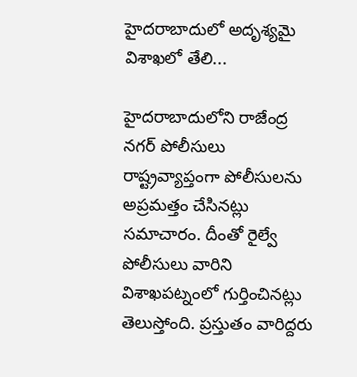హైదరాబాదులో అదృశ్యమై విశాఖలో తేలి...

హైదరాబాదులోని రాజేంద్ర నగర్ పోలీసులు రాష్ట్రవ్యాప్తంగా పోలీసులను అప్రమత్తం చేసినట్లు సమాచారం. దీంతో రైల్వే పోలీసులు వారిని విశాఖపట్నంలో గుర్తించినట్లు తెలుస్తోంది. ప్రస్తుతం వారిద్దరు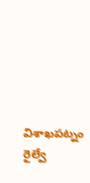విశాఖపట్నం రైల్వే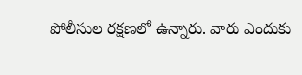పోలీసుల రక్షణలో ఉన్నారు. వారు ఎందుకు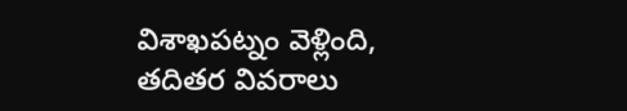విశాఖపట్నం వెళ్లింది, తదితర వివరాలు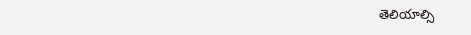తెలియాల్సి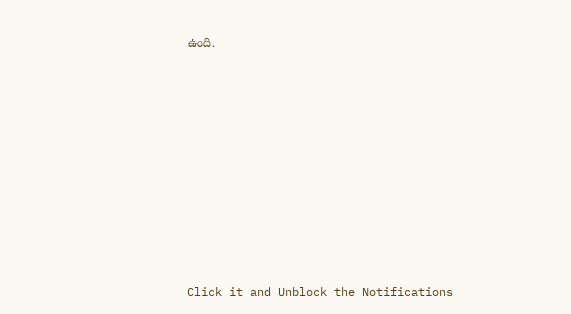ఉంది.












Click it and Unblock the Notifications